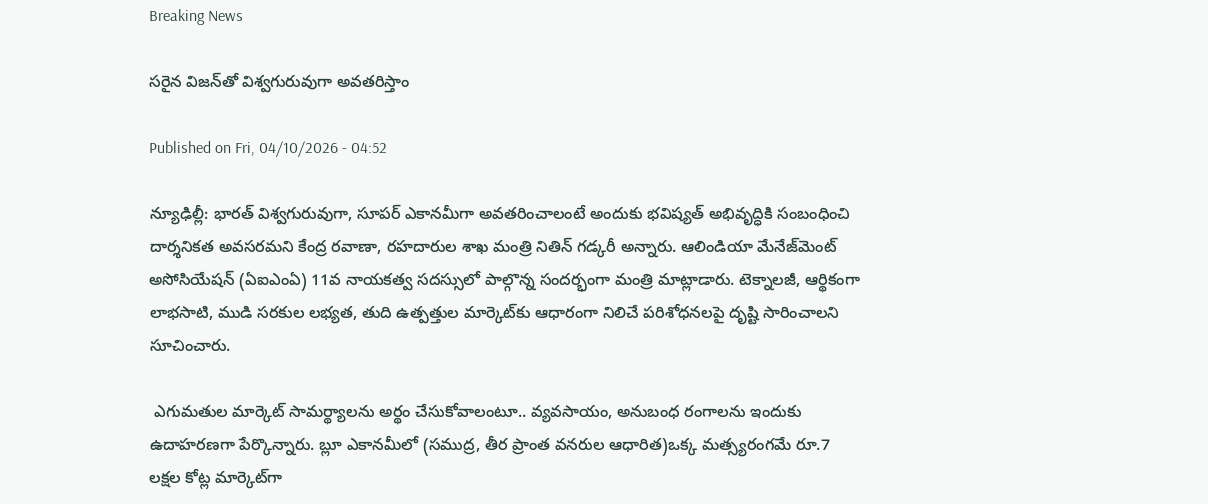Breaking News

సరైన విజన్‌తో విశ్వగురువుగా అవతరిస్తాం

Published on Fri, 04/10/2026 - 04:52

న్యూఢిల్లీ: భారత్‌ విశ్వగురువుగా, సూపర్‌ ఎకానమీగా అవతరించాలంటే అందుకు భవిష్యత్‌ అభివృద్ధికి సంబంధించి దార్శనికత అవసరమని కేంద్ర రవాణా, రహదారుల శాఖ మంత్రి నితిన్‌ గడ్కరీ అన్నారు. ఆలిండియా మేనేజ్‌మెంట్‌ అసోసియేషన్‌ (ఏఐఎంఏ) 11వ నాయకత్వ సదస్సులో పాల్గొన్న సందర్భంగా మంత్రి మాట్లాడారు. టెక్నాలజీ, ఆర్థికంగా లాభసాటి, ముడి సరకుల లభ్యత, తుది ఉత్పత్తుల మార్కెట్‌కు ఆధారంగా నిలిచే పరిశోధనలపై దృష్టి సారించాలని సూచించారు.

 ఎగుమతుల మార్కెట్‌ సామర్థ్యాలను అర్థం చేసుకోవాలంటూ.. వ్యవసాయం, అనుబంధ రంగాలను ఇందుకు ఉదాహరణగా పేర్కొన్నారు. బ్లూ ఎకానమీలో (సముద్ర, తీర ప్రాంత వనరుల ఆధారిత)ఒక్క మత్స్యరంగమే రూ.7 లక్షల కోట్ల మార్కెట్‌గా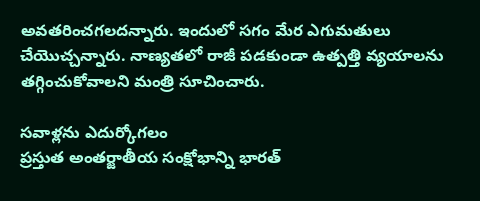అవతరించగలదన్నారు. ఇందులో సగం మేర ఎగుమతులు చేయొచ్చన్నారు. నాణ్యతలో రాజీ పడకుండా ఉత్పత్తి వ్యయాలను తగ్గించుకోవాలని మంత్రి సూచించారు.

సవాళ్లను ఎదుర్కోగలం
ప్రస్తుత అంతర్జాతీయ సంక్షోభాన్ని భారత్‌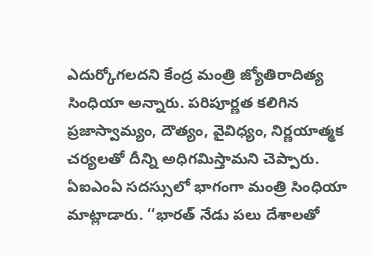ఎదుర్కోగలదని కేంద్ర మంత్రి జ్యోతిరాదిత్య సింధియా అన్నారు. పరిపూర్ణత కలిగిన ప్రజాస్వామ్యం, దౌత్యం, వైవిధ్యం, నిర్ణయాత్మక చర్యలతో దీన్ని అధిగమిస్తామని చెప్పారు. ఏఐఎంఏ సదస్సులో భాగంగా మంత్రి సింధియా మాట్లాడారు. ‘‘భారత్‌ నేడు పలు దేశాలతో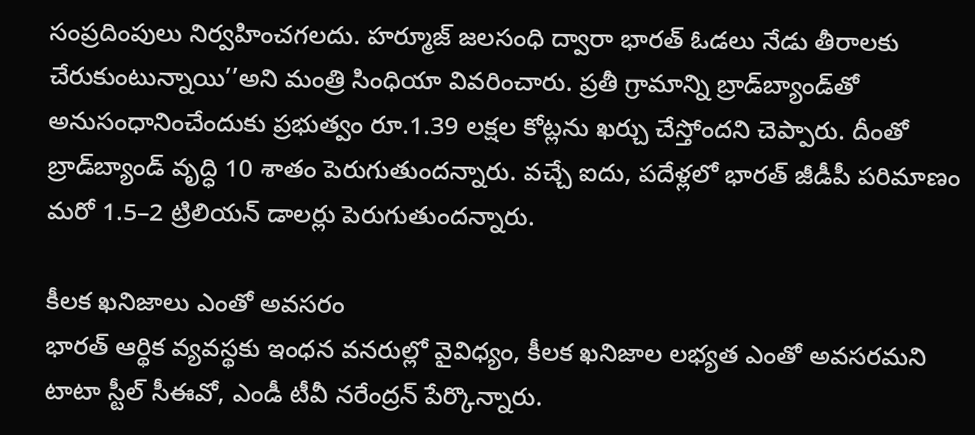సంప్రదింపులు నిర్వహించగలదు. హర్మూజ్‌ జలసంధి ద్వారా భారత్‌ ఓడలు నేడు తీరాలకు చేరుకుంటున్నాయి’’అని మంత్రి సింధియా వివరించారు. ప్రతీ గ్రామాన్ని బ్రాడ్‌బ్యాండ్‌తో అనుసంధానించేందుకు ప్రభుత్వం రూ.1.39 లక్షల కోట్లను ఖర్చు చేస్తోందని చెప్పారు. దీంతో బ్రాడ్‌బ్యాండ్‌ వృద్ధి 10 శాతం పెరుగుతుందన్నారు. వచ్చే ఐదు, పదేళ్లలో భారత్‌ జీడీపీ పరిమాణం మరో 1.5–2 ట్రిలియన్‌ డాలర్లు పెరుగుతుందన్నారు.

కీలక ఖనిజాలు ఎంతో అవసరం
భారత్‌ ఆర్థిక వ్యవస్థకు ఇంధన వనరుల్లో వైవిధ్యం, కీలక ఖనిజాల లభ్యత ఎంతో అవసరమని టాటా స్టీల్‌ సీఈవో, ఎండీ టీవీ నరేంద్రన్‌ పేర్కొన్నారు.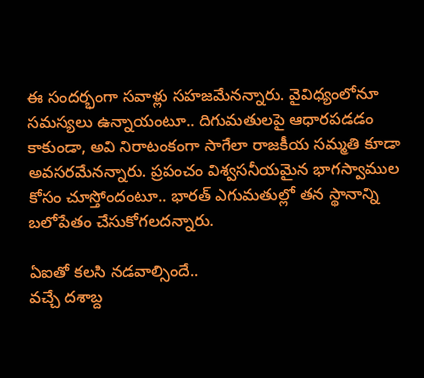ఈ సందర్భంగా సవాళ్లు సహజమేనన్నారు. వైవిధ్యంలోనూ సమస్యలు ఉన్నాయంటూ.. దిగుమతులపై ఆధారపడడం కాకుండా, అవి నిరాటంకంగా సాగేలా రాజకీయ సమ్మతి కూడా అవసరమేనన్నారు. ప్రపంచం విశ్వసనీయమైన భాగస్వాముల కోసం చూస్తోందంటూ.. భారత్‌ ఎగుమతుల్లో తన స్థానాన్ని బలోపేతం చేసుకోగలదన్నారు.

ఏఐతో కలసి నడవాల్సిందే..
వచ్చే దశాబ్ద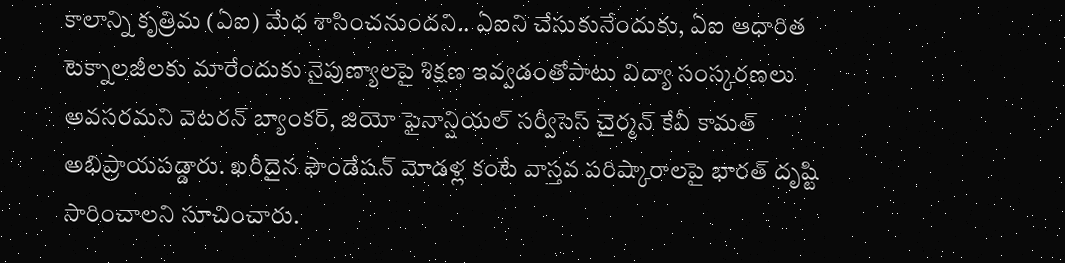కాలాన్ని కృత్రిమ (ఏఐ) మేధ శాసించనుందని.. ఏఐని చేసుకునేందుకు, ఏఐ ఆధారిత టెక్నాలజీలకు మారేందుకు నైపుణ్యాలపై శిక్షణ ఇవ్వడంతోపాటు విద్యా సంస్కరణలు అవసరమని వెటరన్‌ బ్యాంకర్, జియో ఫైనాన్షియల్‌ సర్వీసెస్‌ చైర్మన్‌ కేవీ కామత్‌ అభిప్రాయపడ్డారు. ఖరీదైన ఫౌండేషన్‌ మోడళ్ల కంటే వాస్తవ పరిష్కారాలపై భారత్‌ దృష్టి సారించాలని సూచించారు.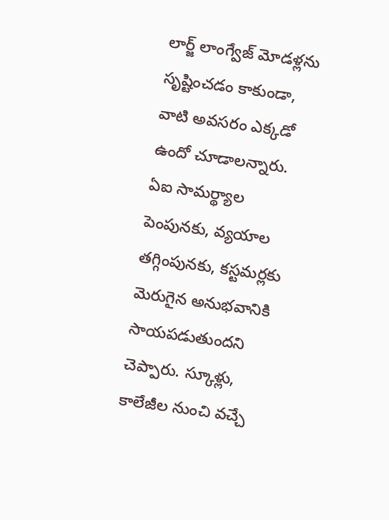లార్జ్‌ లాంగ్వేజ్‌ మోడళ్లను సృష్టించడం కాకుండా, వాటి అవసరం ఎక్కడో ఉందో చూడాలన్నారు. ఏఐ సామర్థ్యాల పెంపునకు, వ్యయాల తగ్గింపునకు, కస్టమర్లకు మెరుగైన అనుభవానికి సాయపడుతుందని చెప్పారు. స్కూళ్లు, కాలేజీల నుంచి వచ్చే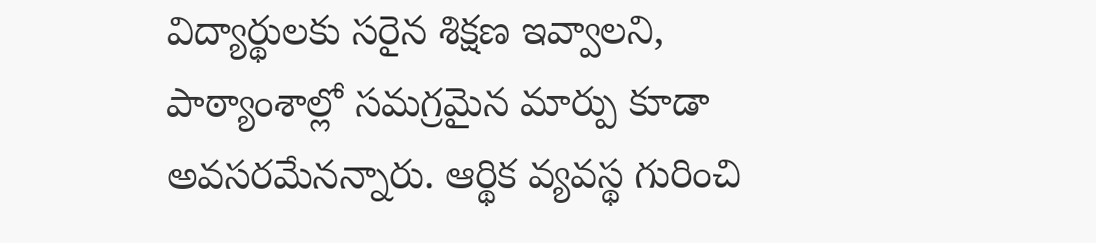విద్యార్థులకు సరైన శిక్షణ ఇవ్వాలని, పాఠ్యాంశాల్లో సమగ్రమైన మార్పు కూడా అవసరమేనన్నారు. ఆర్థిక వ్యవస్థ గురించి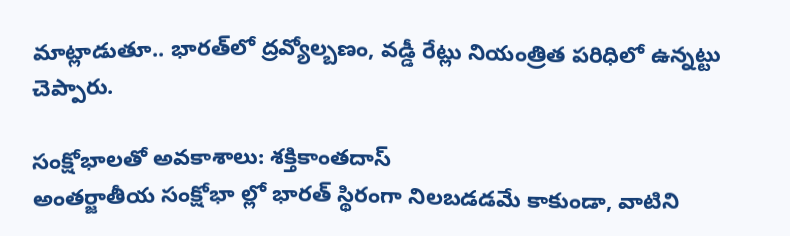మాట్లాడుతూ.. భారత్‌లో ద్రవ్యోల్బణం, వడ్డీ రేట్లు నియంత్రిత పరిధిలో ఉన్నట్టు చెప్పారు.

సంక్షోభాలతో అవకాశాలు: శక్తికాంతదాస్‌
అంతర్జాతీయ సంక్షోభా ల్లో భారత్‌ స్థిరంగా నిలబడడమే కాకుండా, వాటిని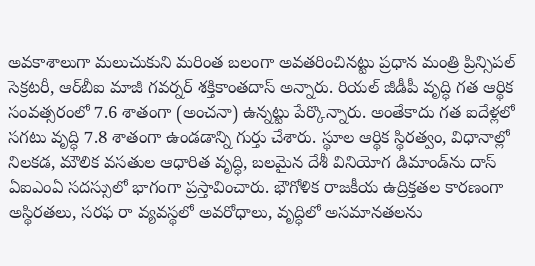అవకాశాలుగా మలుచుకుని మరింత బలంగా అవతరించినట్టు ప్రధాన మంత్రి ప్రిన్సిపల్‌ సెక్రటరీ, ఆర్‌బీఐ మాజీ గవర్నర్‌ శక్తికాంతదాస్‌ అన్నారు. రియల్‌ జీడీపీ వృద్ధి గత ఆర్థిక సంవత్సరంలో 7.6 శాతంగా (అంచనా) ఉన్నట్టు పేర్కొన్నారు. అంతేకాదు గత ఐదేళ్లలో సగటు వృద్ధి 7.8 శాతంగా ఉండడాన్ని గుర్తు చేశారు. స్థూల ఆర్థిక స్థిరత్వం, విధానాల్లో నిలకడ, మౌలిక వసతుల ఆధారిత వృద్ధి, బలమైన దేశీ వినియోగ డిమాండ్‌ను దాస్‌ ఏఐఎంఏ సదస్సులో భాగంగా ప్రస్తావించారు. భౌగోళిక రాజకీయ ఉద్రిక్తతల కారణంగా అస్థిరతలు, సరఫ రా వ్యవస్థలో అవరోధాలు, వృద్ధిలో అసమానతలను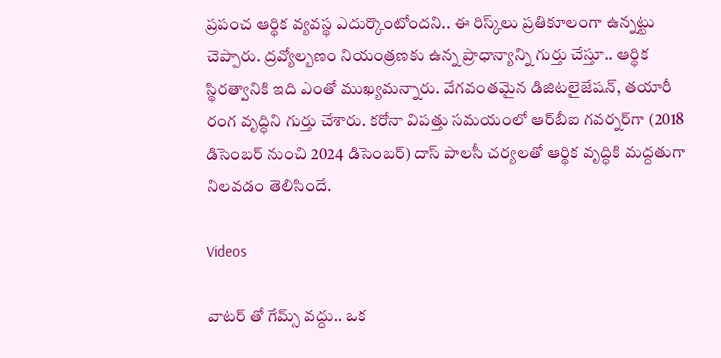ప్రపంచ ఆర్థిక వ్యవస్థ ఎదుర్కొంటోందని.. ఈ రిస్క్‌లు ప్రతికూలంగా ఉన్నట్టు చెప్పారు. ద్రవ్యోల్బణం నియంత్రణకు ఉన్న ప్రాధాన్యాన్ని గుర్తు చేస్తూ.. ఆర్థిక స్థిరత్వానికి ఇది ఎంతో ముఖ్యమన్నారు. వేగవంతమైన డిజిటలైజేషన్, తయారీ రంగ వృద్ధిని గుర్తు చేశారు. కరోనా విపత్తు సమయంలో ఆర్‌బీఐ గవర్నర్‌గా (2018 డిసెంబర్‌ నుంచి 2024 డిసెంబర్‌) దాస్‌ పాలసీ చర్యలతో ఆర్థిక వృద్ధికి మద్దతుగా నిలవడం తెలిసిందే.

Videos

వాటర్ తో గేమ్స్ వద్దు.. ఒక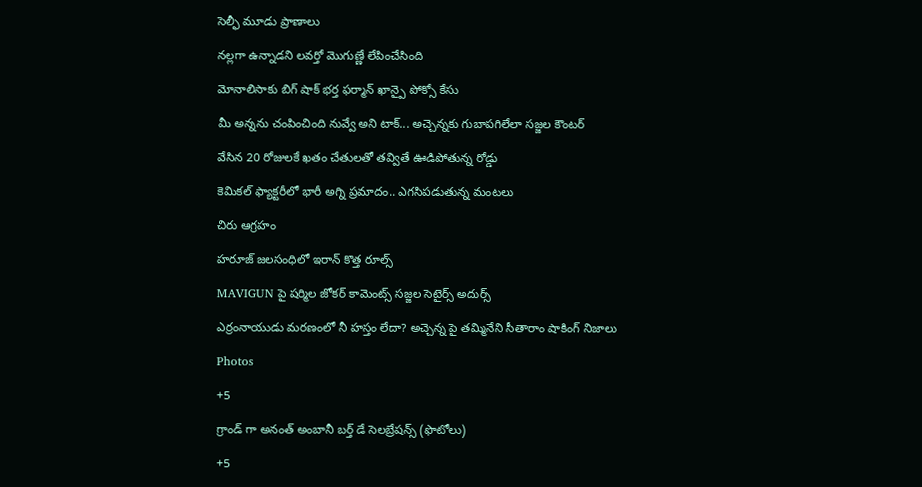సెల్ఫీ మూడు ప్రాణాలు

నల్లగా ఉన్నాడని లవర్తో మొగుణ్ణే లేపించేసింది

మోనాలిసాకు బిగ్ షాక్ భర్త ఫర్మాన్ ఖాన్పై పోక్సో కేసు

మీ అన్నను చంపించింది నువ్వే అని టాక్... అచ్చెన్నకు గుబాపగిలేలా సజ్జల కౌంటర్

వేసిన 20 రోజులకే ఖతం చేతులతో తవ్వితే ఊడిపోతున్న రోడ్డు

కెమికల్ ఫ్యాక్టరీలో భారీ అగ్ని ప్రమాదం.. ఎగసిపడుతున్న మంటలు

చిరు ఆగ్రహం

హరూజ్ జలసంధిలో ఇరాన్ కొత్త రూల్స్

MAVIGUN పై షర్మిల జోకర్ కామెంట్స్ సజ్జల సెటైర్స్ అదుర్స్

ఎర్రంనాయుడు మరణంలో నీ హస్తం లేదా? అచ్చెన్న పై తమ్మినేని సీతారాం షాకింగ్ నిజాలు

Photos

+5

గ్రాండ్ గా అనంత్ అంబానీ బర్త్ డే సెలబ్రేషన్స్ (ఫొటోలు)

+5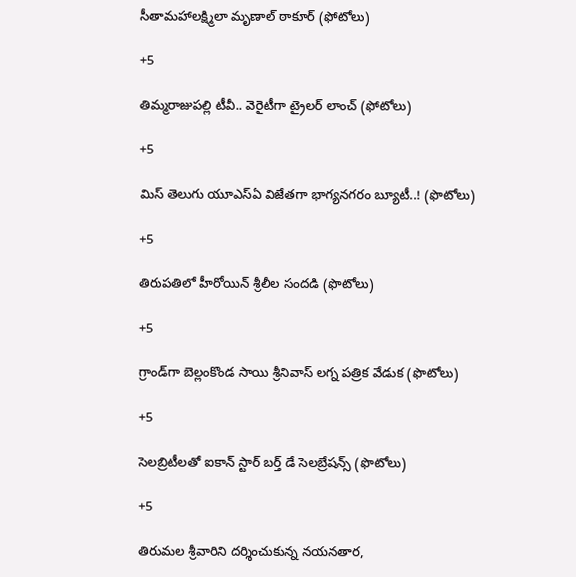సీతామహాలక్ష్మిలా మృణాల్‌ ఠాకూర్‌ (ఫోటోలు)

+5

తిమ్మరాజుపల్లి టీవీ.. వెరైటీగా ట్రైలర్‌ లాంచ్‌ (ఫోటోలు)

+5

మిస్‌ తెలుగు యూఎస్‌ఏ విజేతగా భాగ్యనగరం బ్యూటీ..! (ఫొటోలు)

+5

తిరుపతిలో హీరోయిన్ శ్రీలీల సందడి (ఫొటోలు)

+5

గ్రాండ్‌గా బెల్లంకొండ సాయి శ్రీనివాస్ లగ్న పత్రిక వేడుక (ఫొటోలు)

+5

సెలబ్రిటీలతో ఐకాన్ స్టార్ బర్త్‌ డే సెలబ్రేషన్స్ (ఫొటోలు)

+5

తిరుమల శ్రీవారిని దర్శించుకున్న నయనతార,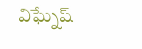విఘ్నేష్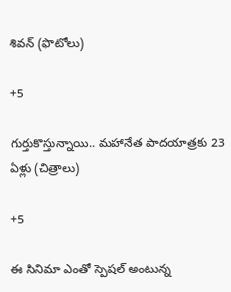శివన్ (ఫొటోలు)

+5

గుర్తుకొస్తున్నాయి.. మహానేత పాదయాత్రకు 23 ఏళ్లు (చిత్రాలు)

+5

ఈ సినిమా ఎంతో స్పెషల్‌ అంటున్న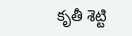కృతీ శెట్టి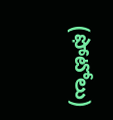(ఫోటోలు)